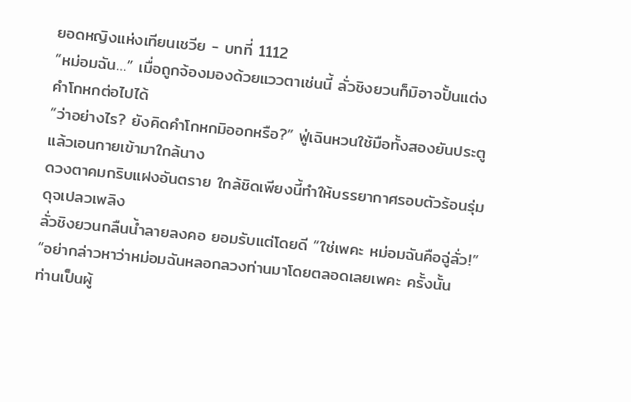ยอดหญิงแห่งเทียนเชวีย - บทที่ 1112
“หม่อมฉัน…” เมื่อถูกจ้องมองด้วยแววตาเช่นนี้ ลั่วชิงยวนก็มิอาจปั้นแต่ง
คำโกหกต่อไปได้
“ว่าอย่างไร? ยังคิดคำโกหกมิออกหรือ?” ฟู่เฉินหวนใช้มือทั้งสองยันประตู
แล้วเอนกายเข้ามาใกล้นาง
ดวงตาคมกริบแฝงอันตราย ใกล้ชิดเพียงนี้ทำให้บรรยากาศรอบตัวร้อนรุ่ม
ดุจเปลวเพลิง
ลั่วชิงยวนกลืนน้ำลายลงคอ ยอมรับแต่โดยดี “ใช่เพคะ หม่อมฉันคือฉู่ลั่ว!”
“อย่ากล่าวหาว่าหม่อมฉันหลอกลวงท่านมาโดยตลอดเลยเพคะ ครั้งนั้น
ท่านเป็นผู้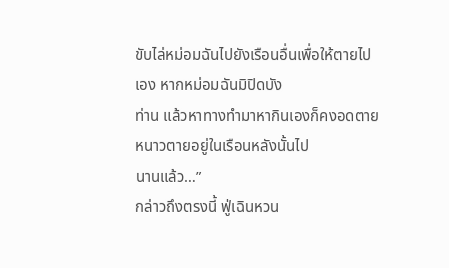ขับไล่หม่อมฉันไปยังเรือนอื่นเพื่อให้ตายไปเอง หากหม่อมฉันมิปิดบัง
ท่าน แล้วหาทางทำมาหากินเองก็คงอดตายหนาวตายอยู่ในเรือนหลังนั้นไป
นานแล้ว…”
กล่าวถึงตรงนี้ ฟู่เฉินหวน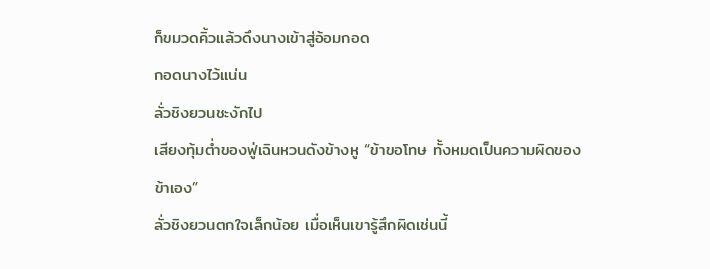ก็ขมวดคิ้วแล้วดึงนางเข้าสู่อ้อมกอด
กอดนางไว้แน่น
ลั่วชิงยวนชะงักไป
เสียงทุ้มต่ำของฟู่เฉินหวนดังข้างหู “ข้าขอโทษ ทั้งหมดเป็นความผิดของ
ข้าเอง”
ลั่วชิงยวนตกใจเล็กน้อย เมื่อเห็นเขารู้สึกผิดเช่นนี้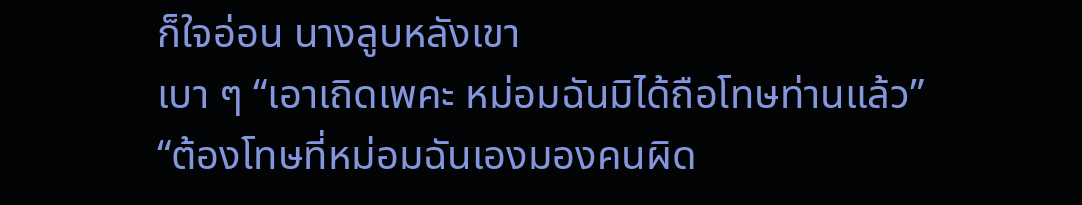ก็ใจอ่อน นางลูบหลังเขา
เบา ๆ “เอาเถิดเพคะ หม่อมฉันมิได้ถือโทษท่านแล้ว”
“ต้องโทษที่หม่อมฉันเองมองคนผิด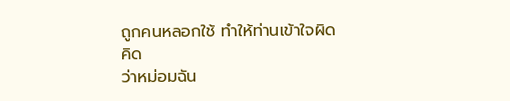ถูกคนหลอกใช้ ทำให้ท่านเข้าใจผิดคิด
ว่าหม่อมฉัน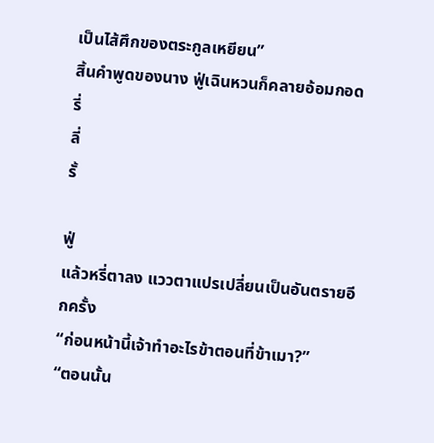เป็นไส้ศึกของตระกูลเหยียน”
สิ้นคำพูดของนาง ฟู่เฉินหวนก็คลายอ้อมกอด
รี่
ลี่
รั้

ฟู่
แล้วหรี่ตาลง แววตาแปรเปลี่ยนเป็นอันตรายอีกครั้ง
“ก่อนหน้านี้เจ้าทำอะไรข้าตอนที่ข้าเมา?”
“ตอนนั้น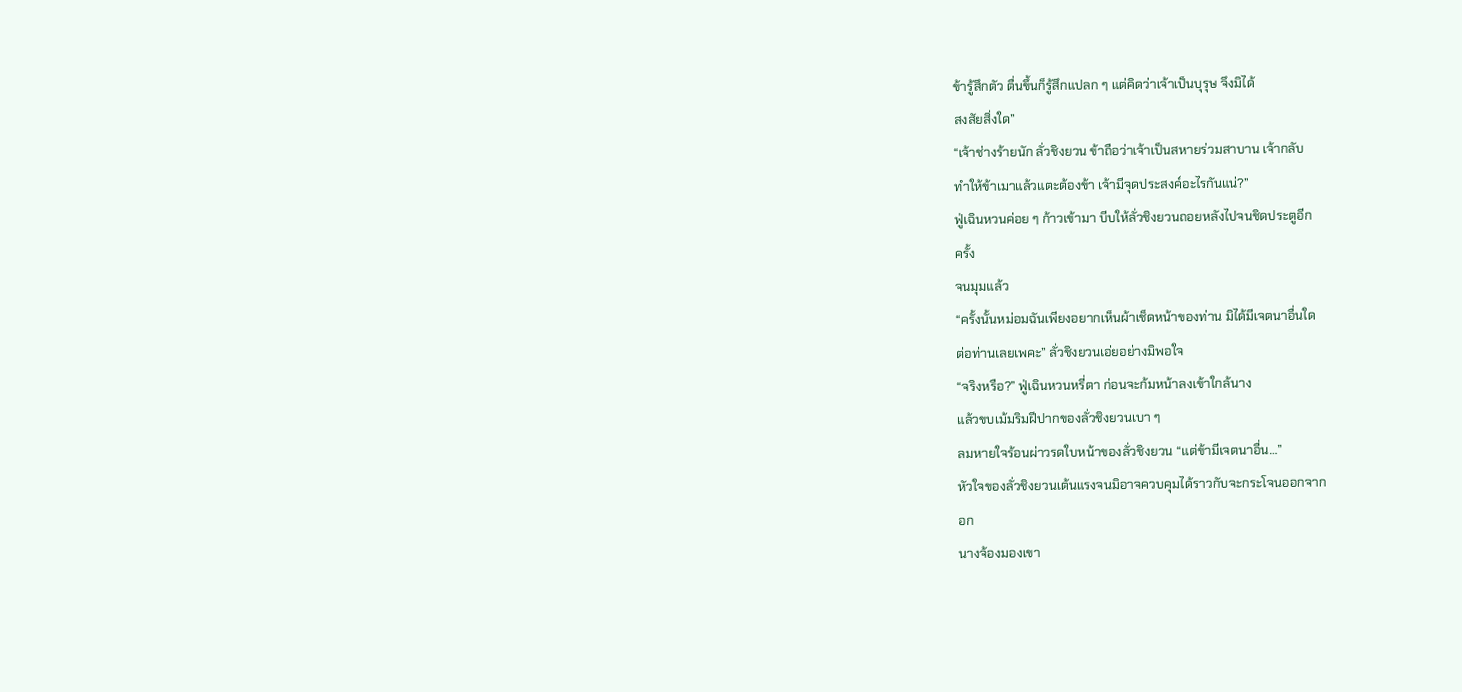ข้ารู้สึกตัว ตื่นขึ้นก็รู้สึกแปลก ๆ แต่คิดว่าเจ้าเป็นบุรุษ จึงมิได้
สงสัยสิ่งใด”
“เจ้าช่างร้ายนัก ลั่วชิงยวน ข้าถือว่าเจ้าเป็นสหายร่วมสาบาน เจ้ากลับ
ทำให้ข้าเมาแล้วแตะต้องข้า เจ้ามีจุดประสงค์อะไรกันแน่?”
ฟู่เฉินหวนค่อย ๆ ก้าวเข้ามา บีบให้ลั่วชิงยวนถอยหลังไปจนชิดประตูอีก
ครั้ง
จนมุมแล้ว
“ครั้งนั้นหม่อมฉันเพียงอยากเห็นผ้าเช็ดหน้าของท่าน มิได้มีเจตนาอื่นใด
ต่อท่านเลยเพคะ” ลั่วชิงยวนเอ่ยอย่างมิพอใจ
“จริงหรือ?” ฟู่เฉินหวนหรี่ตา ก่อนจะก้มหน้าลงเข้าใกล้นาง
แล้วขบเม้มริมฝีปากของลั่วชิงยวนเบา ๆ
ลมหายใจร้อนผ่าวรดใบหน้าของลั่วชิงยวน “แต่ข้ามีเจตนาอื่น…”
หัวใจของลั่วชิงยวนเต้นแรงจนมิอาจควบคุมได้ราวกับจะกระโจนออกจาก
อก
นางจ้องมองเขา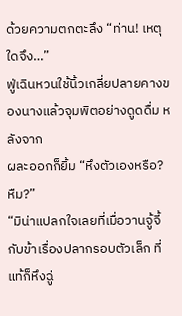ด้วยความตกตะลึง “ท่าน! เหตุใดจึง…”
ฟู่เฉินหวนใช้นิ้วเกลี่ยปลายคางของนางแล้วจุมพิตอย่างดูดดื่ม หลังจาก
ผละออกก็ยิ้ม “หึงตัวเองหรือ? หืม?”
“มิน่าแปลกใจเลยที่เมื่อวานจู้จี้กับข้าเรื่องปลากรอบตัวเล็ก ที่แท้ก็หึงฉู่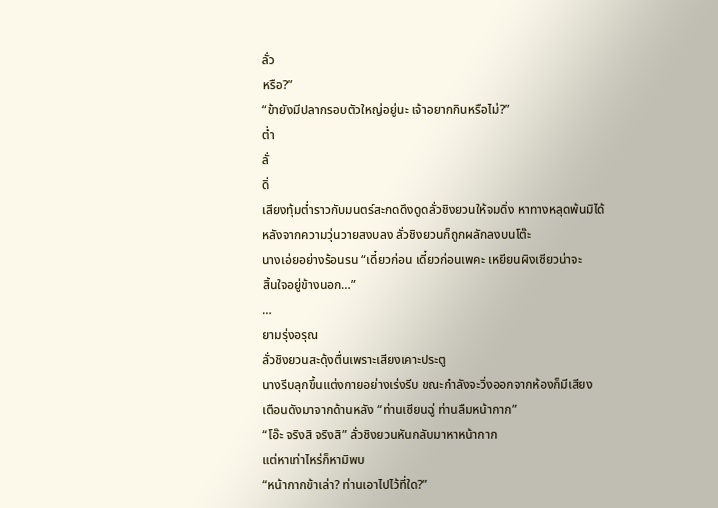ลั่ว
หรือ?”
“ข้ายังมีปลากรอบตัวใหญ่อยู่นะ เจ้าอยากกินหรือไม่?”
ต่ำ
ลั่
ดิ่
เสียงทุ้มต่ำราวกับมนตร์สะกดดึงดูดลั่วชิงยวนให้จมดิ่ง หาทางหลุดพ้นมิได้
หลังจากความวุ่นวายสงบลง ลั่วชิงยวนก็ถูกผลักลงบนโต๊ะ
นางเอ่ยอย่างร้อนรน “เดี๋ยวก่อน เดี๋ยวก่อนเพคะ เหยียนผิงเซียวน่าจะ
สิ้นใจอยู่ข้างนอก…”
…
ยามรุ่งอรุณ
ลั่วชิงยวนสะดุ้งตื่นเพราะเสียงเคาะประตู
นางรีบลุกขึ้นแต่งกายอย่างเร่งรีบ ขณะกำลังจะวิ่งออกจากห้องก็มีเสียง
เตือนดังมาจากด้านหลัง “ท่านเซียนฉู่ ท่านลืมหน้ากาก”
“โอ๊ะ จริงสิ จริงสิ” ลั่วชิงยวนหันกลับมาหาหน้ากาก
แต่หาเท่าไหร่ก็หามิพบ
“หน้ากากข้าเล่า? ท่านเอาไปไว้ที่ใด?”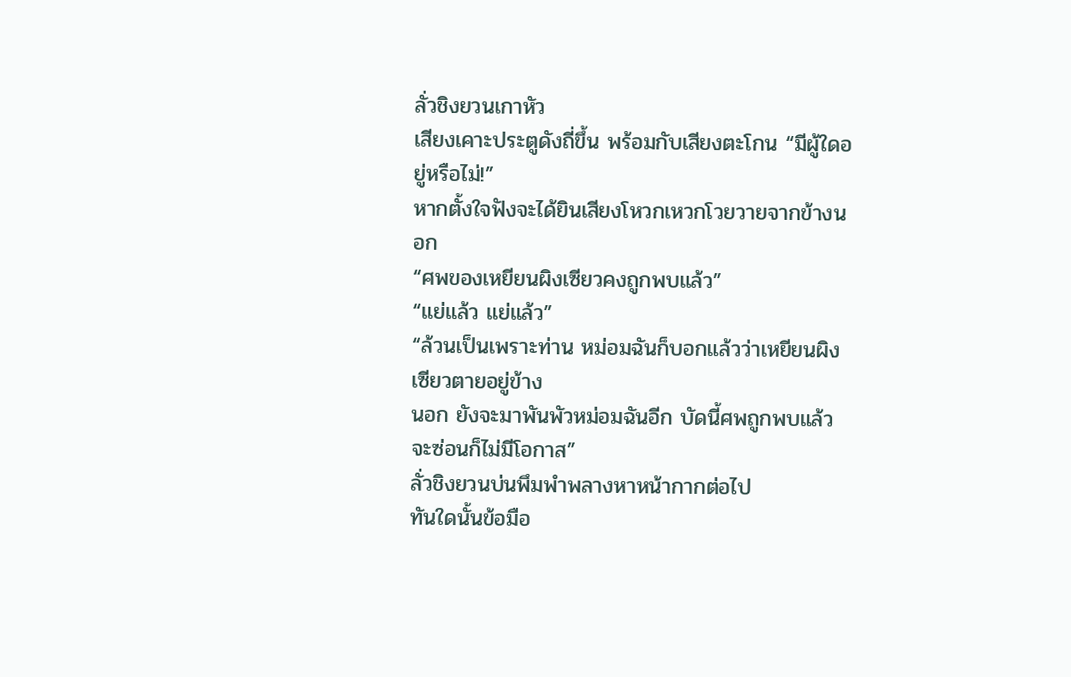ลั่วชิงยวนเกาหัว
เสียงเคาะประตูดังถี่ขึ้น พร้อมกับเสียงตะโกน “มีผู้ใดอยู่หรือไม่!”
หากตั้งใจฟังจะได้ยินเสียงโหวกเหวกโวยวายจากข้างนอก
“ศพของเหยียนผิงเซียวคงถูกพบแล้ว”
“แย่แล้ว แย่แล้ว”
“ล้วนเป็นเพราะท่าน หม่อมฉันก็บอกแล้วว่าเหยียนผิงเซียวตายอยู่ข้าง
นอก ยังจะมาพันพัวหม่อมฉันอีก บัดนี้ศพถูกพบแล้ว จะซ่อนก็ไม่มีโอกาส”
ลั่วชิงยวนบ่นพึมพำพลางหาหน้ากากต่อไป
ทันใดนั้นข้อมือ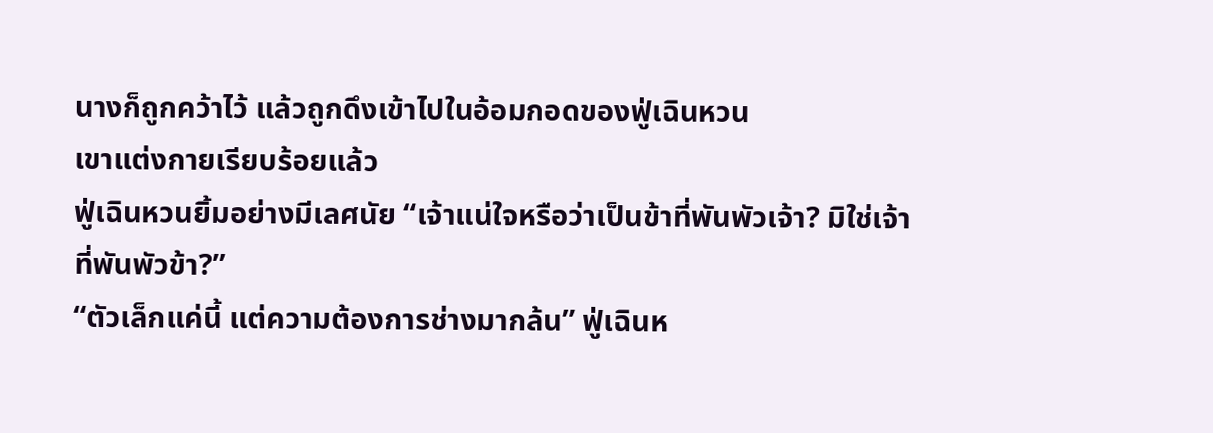นางก็ถูกคว้าไว้ แล้วถูกดึงเข้าไปในอ้อมกอดของฟู่เฉินหวน
เขาแต่งกายเรียบร้อยแล้ว
ฟู่เฉินหวนยิ้มอย่างมีเลศนัย “เจ้าแน่ใจหรือว่าเป็นข้าที่พันพัวเจ้า? มิใช่เจ้า
ที่พันพัวข้า?”
“ตัวเล็กแค่นี้ แต่ความต้องการช่างมากล้น” ฟู่เฉินห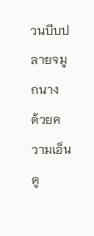วนบีบปลายจมูกนาง
ด้วยความเอ็นดู